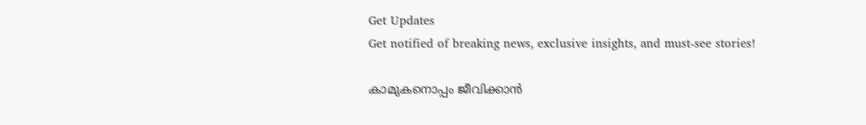Get Updates
Get notified of breaking news, exclusive insights, and must-see stories!

കാമുകനൊപ്പം ജീവിക്കാന്‍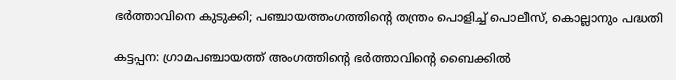ഭര്‍ത്താവിനെ കുടുക്കി; പഞ്ചായത്തംഗത്തിന്റെ തന്ത്രം പൊളിച്ച് പൊലീസ്, കൊല്ലാനും പദ്ധതി

കട്ടപ്പന: ഗ്രാമപഞ്ചായത്ത് അംഗത്തിന്റെ ഭര്‍ത്താവിന്റെ ബൈക്കില്‍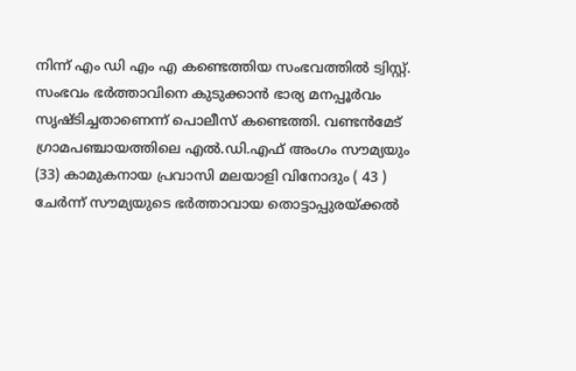നിന്ന് എം ഡി എം എ കണ്ടെത്തിയ സംഭവത്തില്‍ ട്വിസ്റ്റ്. സംഭവം ഭര്‍ത്താവിനെ കുടുക്കാന്‍ ഭാര്യ മനപ്പൂര്‍വം സൃഷ്ടിച്ചതാണെന്ന് പൊലീസ് കണ്ടെത്തി. വണ്ടന്‍മേട് ഗ്രാമപഞ്ചായത്തിലെ എല്‍.ഡി.എഫ് അംഗം സൗമ്യയും (33) കാമുകനായ പ്രവാസി മലയാളി വിനോദും ( 43 ) ചേര്‍ന്ന് സൗമ്യയുടെ ഭര്‍ത്താവായ തൊട്ടാപ്പുരയ്ക്കല്‍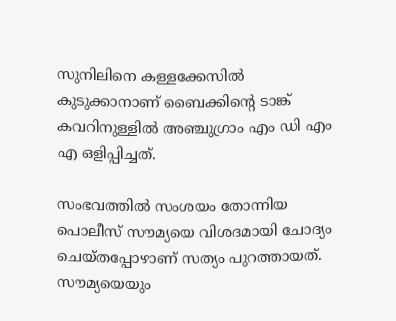സുനിലിനെ കള്ളക്കേസില്‍ കുടുക്കാനാണ് ബൈക്കിന്റെ ടാങ്ക് കവറിനുള്ളില്‍ അഞ്ചുഗ്രാം എം ഡി എം എ ഒളിപ്പിച്ചത്.

സംഭവത്തില്‍ സംശയം തോന്നിയ പൊലീസ് സൗമ്യയെ വിശദമായി ചോദ്യം ചെയ്തപ്പോഴാണ് സത്യം പുറത്തായത്. സൗമ്യയെയും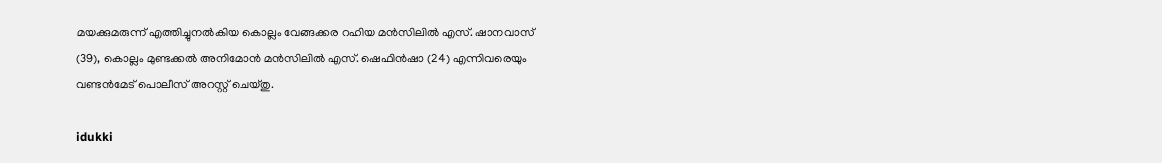മയക്കുമരുന്ന് എത്തിച്ചുനല്‍കിയ കൊല്ലം വേങ്ങക്കര റഹിയ മന്‍സിലില്‍ എസ്. ഷാനവാസ് (39), കൊല്ലം മുണ്ടക്കല്‍ അനിമോന്‍ മന്‍സിലില്‍ എസ്. ഷെഫിന്‍ഷാ (24) എന്നിവരെയും വണ്ടന്‍മേട് പൊലീസ് അറസ്റ്റ് ചെയ്തു.

idukki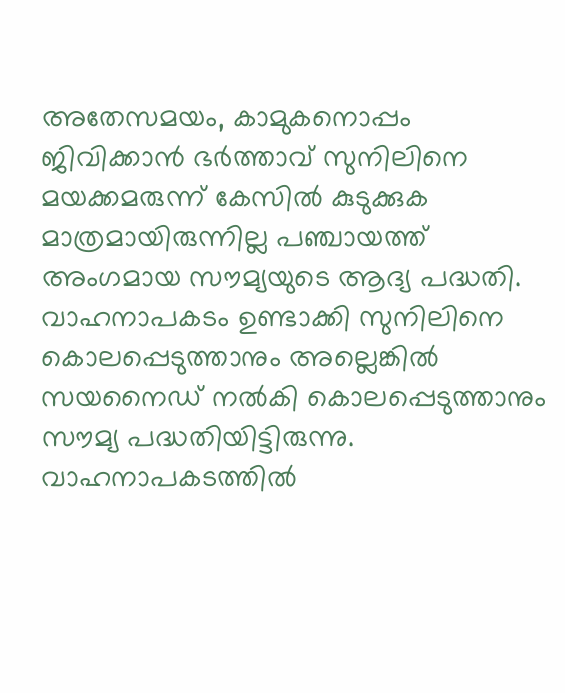അതേസമയം, കാമുകനൊപ്പം ജിവിക്കാന്‍ ഭര്‍ത്താവ് സുനിലിനെ മയക്കമരുന്ന് കേസില്‍ കുടുക്കുക മാത്രമായിരുന്നില്ല പഞ്ചായത്ത് അംഗമായ സൗമ്യയുടെ ആദ്യ പദ്ധതി. വാഹനാപകടം ഉണ്ടാക്കി സുനിലിനെ കൊലപ്പെടുത്താനും അല്ലെങ്കില്‍ സയനൈഡ് നല്‍കി കൊലപ്പെടുത്താനും സൗമ്യ പദ്ധതിയിട്ടിരുന്നു. വാഹനാപകടത്തില്‍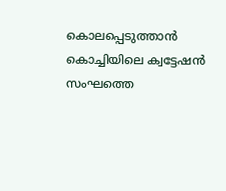കൊലപ്പെടുത്താന്‍ കൊച്ചിയിലെ ക്വട്ടേഷന്‍ സംഘത്തെ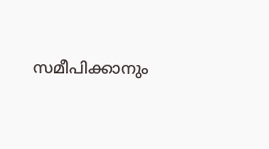സമീപിക്കാനും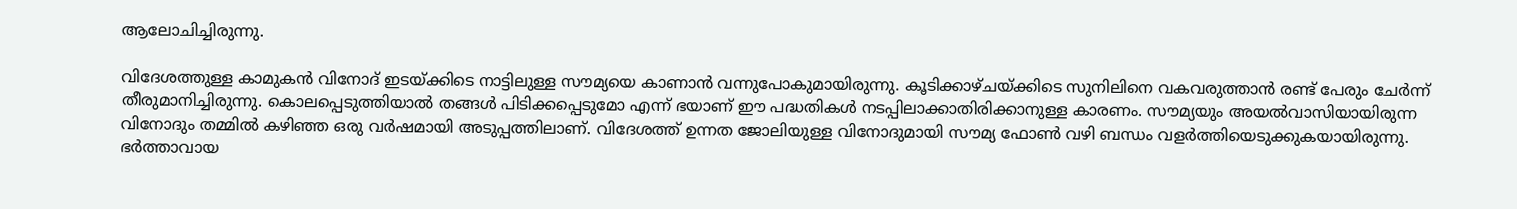ആലോചിച്ചിരുന്നു.

വിദേശത്തുള്ള കാമുകന്‍ വിനോദ് ഇടയ്ക്കിടെ നാട്ടിലുള്ള സൗമ്യയെ കാണാന്‍ വന്നുപോകുമായിരുന്നു. കൂടിക്കാഴ്ചയ്ക്കിടെ സുനിലിനെ വകവരുത്താന്‍ രണ്ട് പേരും ചേര്‍ന്ന് തീരുമാനിച്ചിരുന്നു. കൊലപ്പെടുത്തിയാല്‍ തങ്ങള്‍ പിടിക്കപ്പെടുമോ എന്ന് ഭയാണ് ഈ പദ്ധതികള്‍ നടപ്പിലാക്കാതിരിക്കാനുള്ള കാരണം. സൗമ്യയും അയല്‍വാസിയായിരുന്ന വിനോദും തമ്മില്‍ കഴിഞ്ഞ ഒരു വര്‍ഷമായി അടുപ്പത്തിലാണ്. വിദേശത്ത് ഉന്നത ജോലിയുള്ള വിനോദുമായി സൗമ്യ ഫോണ്‍ വഴി ബന്ധം വളര്‍ത്തിയെടുക്കുകയായിരുന്നു. ഭര്‍ത്താവായ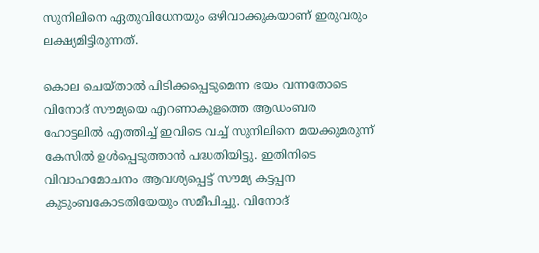സുനിലിനെ ഏതുവിധേനയും ഒഴിവാക്കുകയാണ് ഇരുവരും ലക്ഷ്യമിട്ടിരുന്നത്.

കൊല ചെയ്താല്‍ പിടിക്കപ്പെടുമെന്ന ഭയം വന്നതോടെ വിനോദ് സൗമ്യയെ എറണാകുളത്തെ ആഡംബര ഹോട്ടലില്‍ എത്തിച്ച് ഇവിടെ വച്ച് സുനിലിനെ മയക്കുമരുന്ന് കേസില്‍ ഉള്‍പ്പെടുത്താന്‍ പദ്ധതിയിട്ടു. ഇതിനിടെ വിവാഹമോചനം ആവശ്യപ്പെട്ട് സൗമ്യ കട്ടപ്പന കുടുംബകോടതിയേയും സമീപിച്ചു. വിനോദ്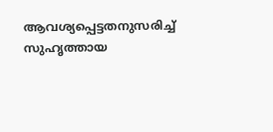ആവശ്യപ്പെട്ടതനുസരിച്ച് സുഹൃത്തായ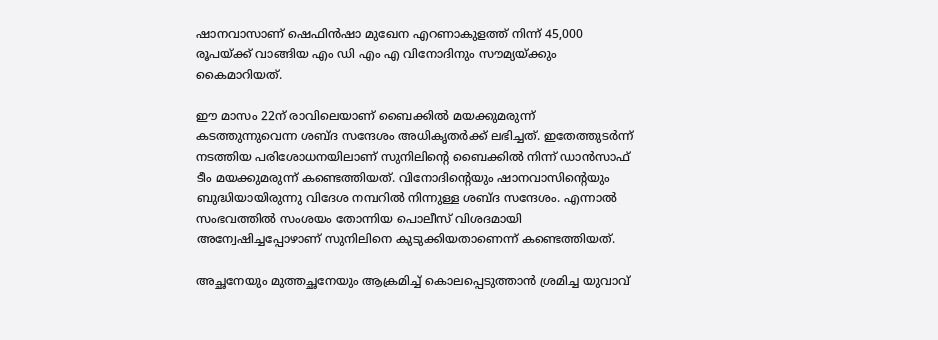ഷാനവാസാണ് ഷെഫിന്‍ഷാ മുഖേന എറണാകുളത്ത് നിന്ന് 45,000 രൂപയ്ക്ക് വാങ്ങിയ എം ഡി എം എ വിനോദിനും സൗമ്യയ്ക്കും കൈമാറിയത്.

ഈ മാസം 22ന് രാവിലെയാണ് ബൈക്കില്‍ മയക്കുമരുന്ന് കടത്തുന്നുവെന്ന ശബ്ദ സന്ദേശം അധികൃതര്‍ക്ക് ലഭിച്ചത്. ഇതേത്തുടര്‍ന്ന് നടത്തിയ പരിശോധനയിലാണ് സുനിലിന്റെ ബൈക്കില്‍ നിന്ന് ഡാന്‍സാഫ് ടീം മയക്കുമരുന്ന് കണ്ടെത്തിയത്. വിനോദിന്റെയും ഷാനവാസിന്റെയും ബുദ്ധിയായിരുന്നു വിദേശ നമ്പറില്‍ നിന്നുള്ള ശബ്ദ സന്ദേശം. എന്നാല്‍ സംഭവത്തില്‍ സംശയം തോന്നിയ പൊലീസ് വിശദമായി അന്വേഷിച്ചപ്പോഴാണ് സുനിലിനെ കുടുക്കിയതാണെന്ന് കണ്ടെത്തിയത്.

അച്ഛനേയും മുത്തച്ഛനേയും ആക്രമിച്ച് കൊലപ്പെടുത്താൻ ശ്രമിച്ച യുവാവ്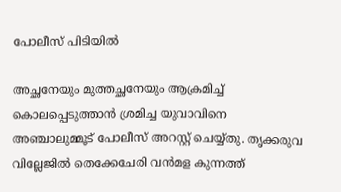പോലീസ് പിടിയിൽ

അച്ഛനേയും മുത്തച്ഛനേയും ആക്രമിച്ച് കൊലപ്പെടുത്താൻ ശ്രമിച്ച യുവാവിനെ അഞ്ചാലുമ്മൂട് പോലീസ് അറസ്റ്റ് ചെയ്യ്തു. തൃക്കരുവ വില്ലേജിൽ തെക്കേചേരി വൻമള കുന്നത്ത്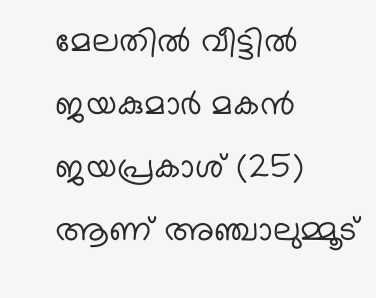മേലതിൽ വീട്ടിൽ ജയകുമാർ മകൻ ജയപ്രകാശ് (25) ആണ് അഞ്ചാലുമ്മൂട്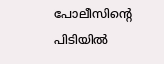പോലീസിന്റെ പിടിയിൽ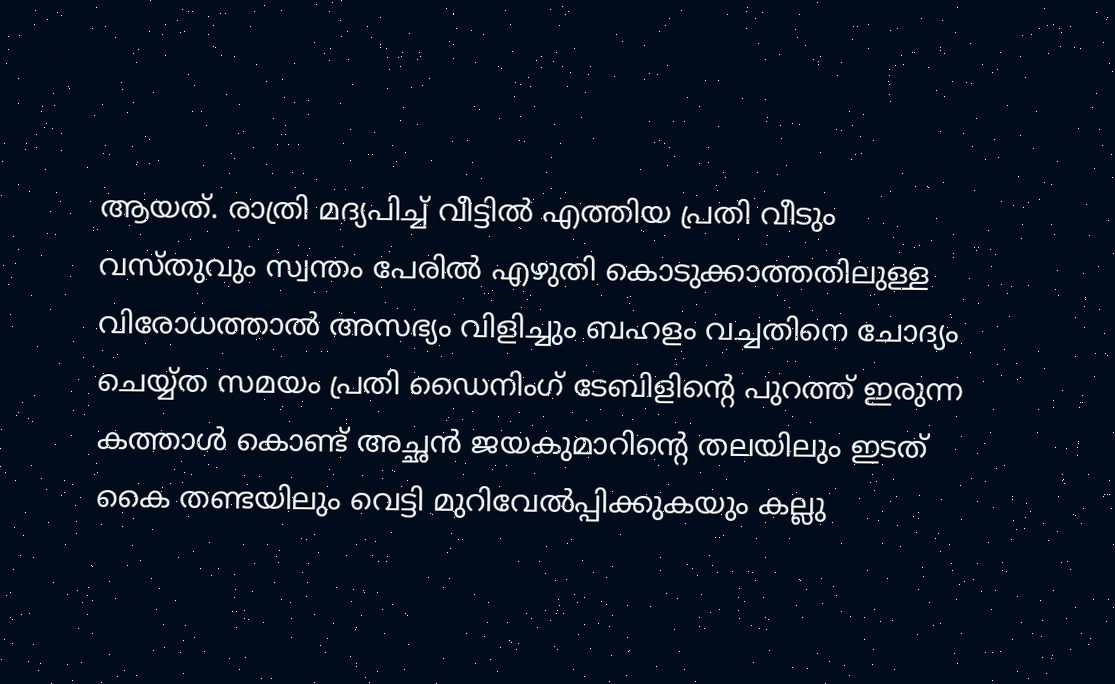ആയത്. രാത്രി മദ്യപിച്ച് വീട്ടിൽ എത്തിയ പ്രതി വീടും വസ്തുവും സ്വന്തം പേരിൽ എഴുതി കൊടുക്കാത്തതിലുള്ള വിരോധത്താൽ അസഭ്യം വിളിച്ചും ബഹളം വച്ചതിനെ ചോദ്യം ചെയ്യ്ത സമയം പ്രതി ഡൈനിംഗ് ടേബിളിന്റെ പുറത്ത് ഇരുന്ന കത്താൾ കൊണ്ട് അച്ഛൻ ജയകുമാറിന്റെ തലയിലും ഇടത് കൈ തണ്ടയിലും വെട്ടി മുറിവേൽപ്പിക്കുകയും കല്ലു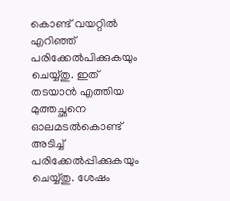കൊണ്ട് വയറ്റിൽ എറിഞ്ഞ് പരിക്കേൽപിക്കുകയും ചെയ്യ്തു. ഇത് തടയാൻ എത്തിയ മുത്തച്ഛനെ ഓലമടൽകൊണ്ട് അടിച്ച് പരിക്കേൽപ്പിക്കുകയും ചെയ്യ്തു. ശേഷം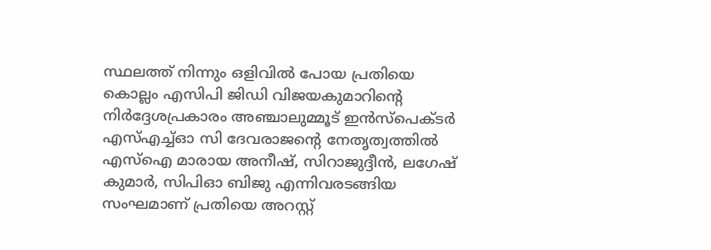സ്ഥലത്ത് നിന്നും ഒളിവിൽ പോയ പ്രതിയെ കൊല്ലം എസിപി ജിഡി വിജയകുമാറിന്റെ നിർദ്ദേശപ്രകാരം അഞ്ചാലുമ്മൂട് ഇൻസ്‌പെക്ടർ എസ്എച്ച്ഓ സി ദേവരാജന്റെ നേതൃത്വത്തിൽ എസ്‌ഐ മാരായ അനീഷ്, സിറാജുദ്ദീൻ, ലഗേഷ് കുമാർ, സിപിഓ ബിജു എന്നിവരടങ്ങിയ സംഘമാണ് പ്രതിയെ അറസ്റ്റ്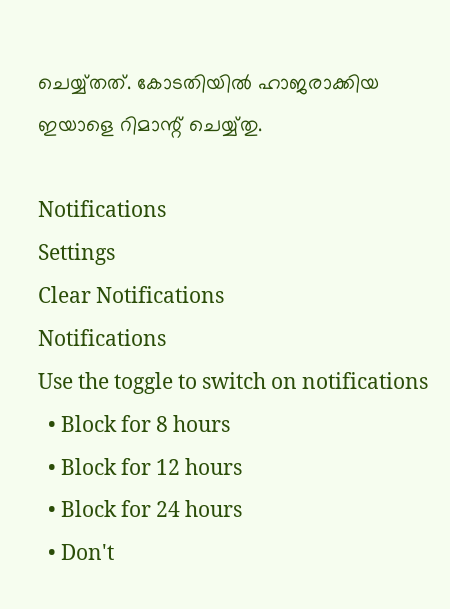ചെയ്യ്തത്. കോടതിയിൽ ഹാജരാക്കിയ ഇയാളെ റിമാന്റ് ചെയ്യ്തു.

Notifications
Settings
Clear Notifications
Notifications
Use the toggle to switch on notifications
  • Block for 8 hours
  • Block for 12 hours
  • Block for 24 hours
  • Don't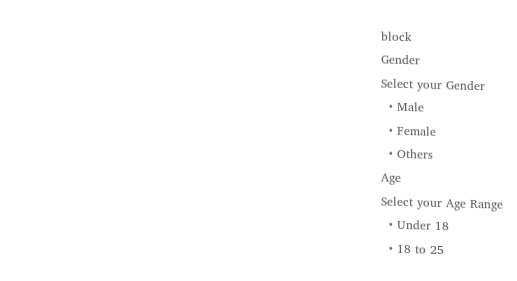block
Gender
Select your Gender
  • Male
  • Female
  • Others
Age
Select your Age Range
  • Under 18
  • 18 to 25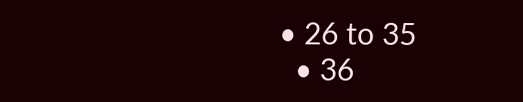• 26 to 35
  • 36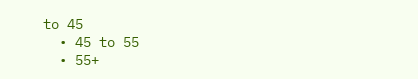to 45
  • 45 to 55
  • 55+